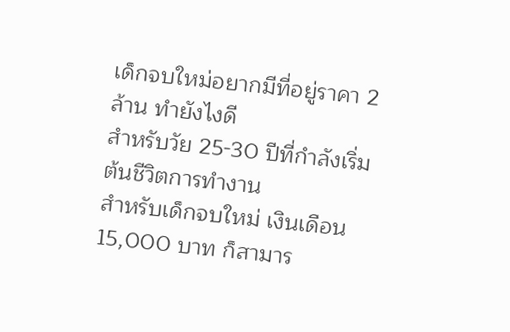เด็กจบใหม่อยากมีที่อยู่ราคา 2 ล้าน ทำยังไงดี
สำหรับวัย 25-30 ปีที่กำลังเริ่มต้นชีวิตการทำงาน
สำหรับเด็กจบใหม่ เงินเดือน 15,000 บาท ก็สามาร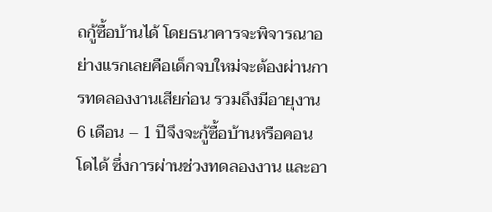ถกู้ซื้อบ้านได้ โดยธนาคารจะพิจารณาอย่างแรกเลยคือเด็กจบใหม่จะต้องผ่านการทดลองงานเสียก่อน รวมถึงมีอายุงาน 6 เดือน – 1 ปีจึงจะกู้ซื้อบ้านหรือคอนโดได้ ซึ่งการผ่านช่วงทดลองงาน และอา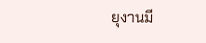ยุงานมี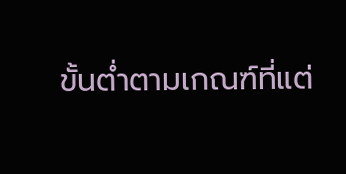ขั้นต่ำตามเกณฑ์ที่แต่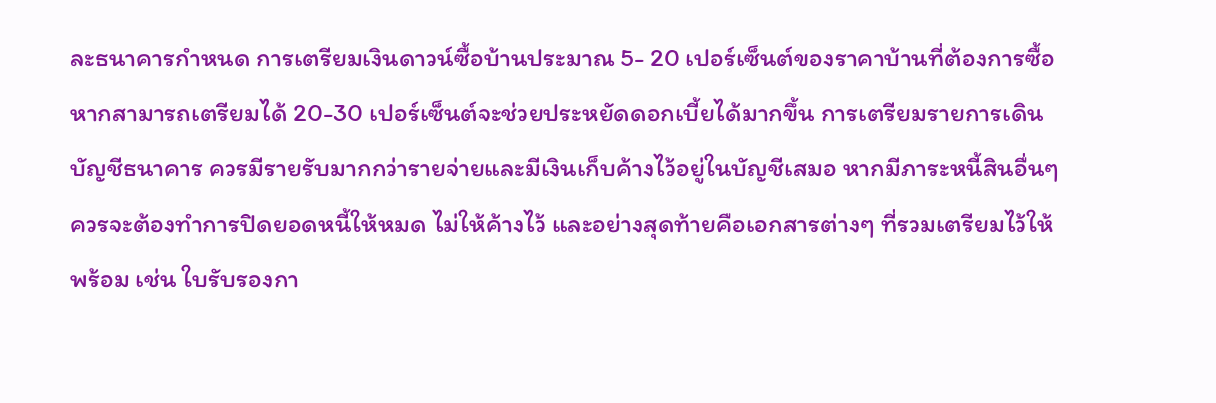ละธนาคารกำหนด การเตรียมเงินดาวน์ซื้อบ้านประมาณ 5- 20 เปอร์เซ็นต์ของราคาบ้านที่ต้องการซื้อ หากสามารถเตรียมได้ 20-30 เปอร์เซ็นต์จะช่วยประหยัดดอกเบี้ยได้มากขึ้น การเตรียมรายการเดินบัญชีธนาคาร ควรมีรายรับมากกว่ารายจ่ายและมีเงินเก็บค้างไว้อยู่ในบัญชีเสมอ หากมีภาระหนี้สินอื่นๆ ควรจะต้องทำการปิดยอดหนี้ให้หมด ไม่ให้ค้างไว้ และอย่างสุดท้ายคือเอกสารต่างๆ ที่รวมเตรียมไว้ให้พร้อม เช่น ใบรับรองกา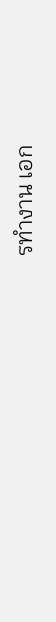รทำงาน เอก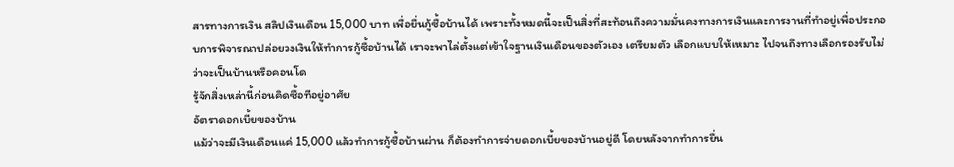สารทางการเงิน สลิปเงินเดือน 15,000 บาท เพื่อยื่นกู้ซื้อบ้านได้ เพราะทั้งหมดนี้จะเป็นสิ่งที่สะท้อนถึงความมั่นคงทางการเงินและการงานที่ทำอยู่เพื่อประกอบการพิจารณาปล่อยวงเงินให้ทำการกู้ซื้อบ้านได้ เราจะพาไล่ตั้งแต่เข้าใจฐานเงินเดือนของตัวเอง เตรียมตัว เลือกแบบให้เหมาะ ไปจนถึงทางเลือกรองรับไม่ว่าจะเป็นบ้านหรือคอนโด
รู้จักสิ่งเหล่านี้ก่อนคิดซื้อทีอยู่อาศัย
อัตราดอกเบี้ยของบ้าน
แม้ว่าจะมีเงินเดือนแค่ 15,000 แล้วทำการกู้ซื้อบ้านผ่าน ก็ต้องทำการจ่ายดอกเบี้ยของบ้านอยู่ดี โดยหลังจากทำการยื่น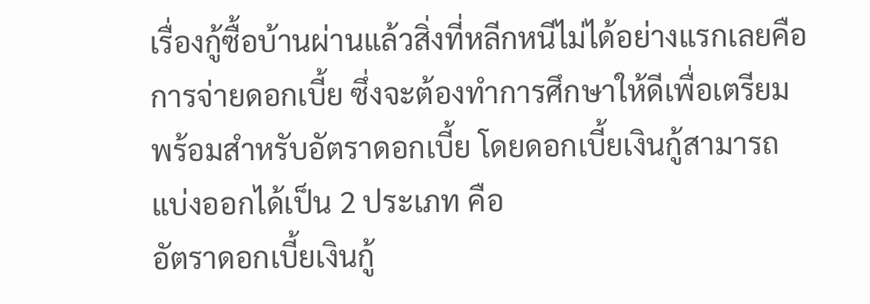เรื่องกู้ซื้อบ้านผ่านแล้วสิ่งที่หลีกหนีไม่ได้อย่างแรกเลยคือการจ่ายดอกเบี้ย ซึ่งจะต้องทำการศึกษาให้ดีเพื่อเตรียมพร้อมสำหรับอัตราดอกเบี้ย โดยดอกเบี้ยเงินกู้สามารถแบ่งออกได้เป็น 2 ประเภท คือ
อัตราดอกเบี้ยเงินกู้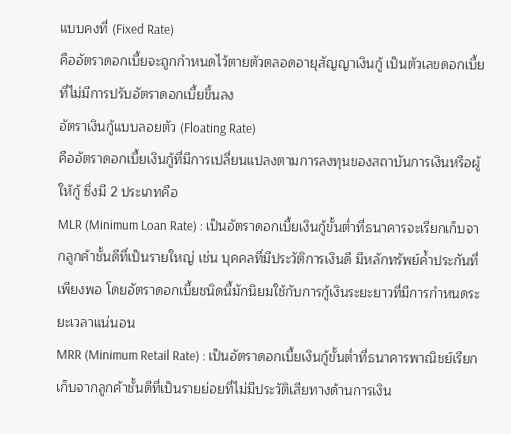แบบคงที่ (Fixed Rate)
คืออัตราดอกเบี้ยจะถูกกำหนดไว้ตายตัวตลอดอายุสัญญาเงินกู้ เป็นตัวเลขดอกเบี้ยที่ไม่มีการปรับอัตราดอกเบี้ยขึ้นลง
อัตราเงินกู้แบบลอยตัว (Floating Rate)
คืออัตราดอกเบี้ยเงินกู้ที่มีการเปลี่ยนแปลงตามการลงทุนของสถาบันการเงินหรือผู้ให้กู้ ซึ่งมี 2 ประเภทคือ
MLR (Minimum Loan Rate) : เป็นอัตราดอกเบี้ยเงินกู้ขั้นต่ำที่ธนาคารจะเรียกเก็บจากลูกค้าชั้นดีที่เป็นรายใหญ่ เช่น บุคคลที่มีประวัติการเงินดี มีหลักทรัพย์ค้ำประกันที่เพียงพอ โดยอัตราดอกเบี้ยชนิดนี้มักนิยมใช้กับการกู้เงินระยะยาวที่มีการกำหนดระยะเวลาแน่นอน
MRR (Minimum Retail Rate) : เป็นอัตราดอกเบี้ยเงินกู้ขั้นต่ำที่ธนาคารพาณิชย์เรียกเก็บจากลูกค้าชั้นดีที่เป็นรายย่อยที่ไม่มีประวัติเสียทางด้านการเงิน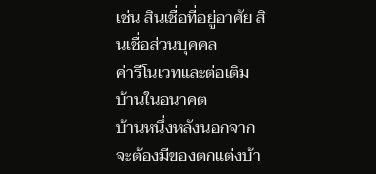เช่น สินเชื่อที่อยู่อาศัย สินเชื่อส่วนบุคคล
ค่ารีโนเวทและต่อเติมบ้านในอนาคต
บ้านหนึ่งหลังนอกจากจะต้องมีของตกแต่งบ้า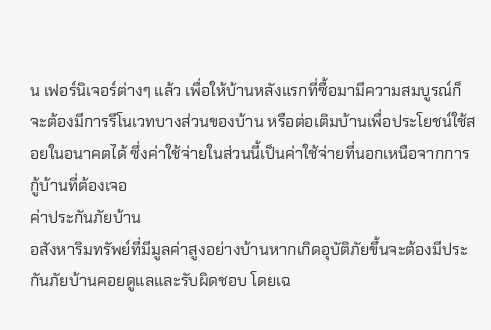น เฟอร์นิเจอร์ต่างๆ แล้ว เพื่อให้บ้านหลังแรกที่ซื้อมามีความสมบูรณ์ก็จะต้องมีการรีโนเวทบางส่วนของบ้าน หรือต่อเติมบ้านเพื่อประโยชน์ใช้สอยในอนาคตได้ ซึ่งค่าใช้จ่ายในส่วนนี้เป็นค่าใช้จ่ายที่นอกเหนือจากการกู้บ้านที่ต้องเจอ
ค่าประกันภัยบ้าน
อสังหาริมทรัพย์ที่มีมูลค่าสูงอย่างบ้านหากเกิดอุบัติภัยขึ้นจะต้องมีประกันภัยบ้านคอยดูแลและรับผิดชอบ โดยเฉ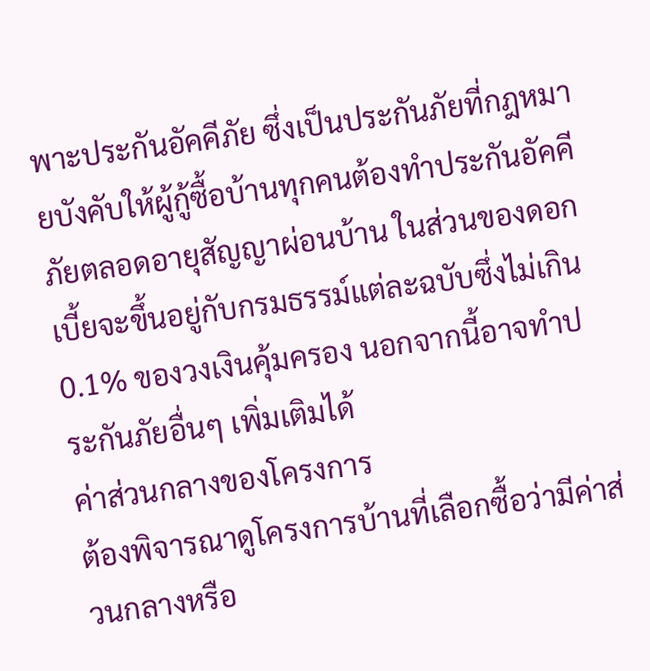พาะประกันอัคคีภัย ซึ่งเป็นประกันภัยที่กฎหมายบังคับให้ผู้กู้ซื้อบ้านทุกคนต้องทำประกันอัคคีภัยตลอดอายุสัญญาผ่อนบ้าน ในส่วนของดอกเบี้ยจะขึ้นอยู่กับกรมธรรม์แต่ละฉบับซึ่งไม่เกิน 0.1% ของวงเงินคุ้มครอง นอกจากนี้อาจทำประกันภัยอื่นๆ เพิ่มเติมได้
ค่าส่วนกลางของโครงการ
ต้องพิจารณาดูโครงการบ้านที่เลือกซื้อว่ามีค่าส่วนกลางหรือ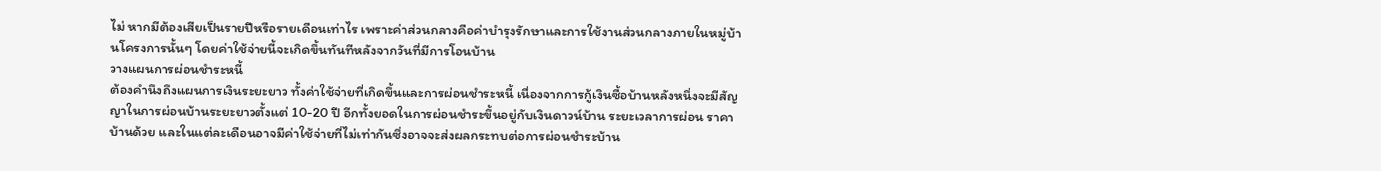ไม่ หากมีต้องเสียเป็นรายปีหรือรายเดือนเท่าไร เพราะค่าส่วนกลางคือค่าบำรุงรักษาและการใช้งานส่วนกลางภายในหมู่บ้านโครงการนั้นๆ โดยค่าใช้จ่ายนี้จะเกิดขึ้นทันทีหลังจากวันที่มีการโอนบ้าน
วางแผนการผ่อนชำระหนี้
ต้องคำนึงถึงแผนการเงินระยะยาว ทั้งค่าใช้จ่ายที่เกิดขึ้นและการผ่อนชำระหนี้ เนื่องจากการกู้เงินซื้อบ้านหลังหนึ่งจะมีสัญญาในการผ่อนบ้านระยะยาวตั้งแต่ 10-20 ปี อีกทั้งยอดในการผ่อนชำระขึ้นอยู่กับเงินดาวน์บ้าน ระยะเวลาการผ่อน ราคาบ้านด้วย และในแต่ละเดือนอาจมีค่าใช้จ่ายที่ไม่เท่ากันซึ่งอาจจะส่งผลกระทบต่อการผ่อนชำระบ้าน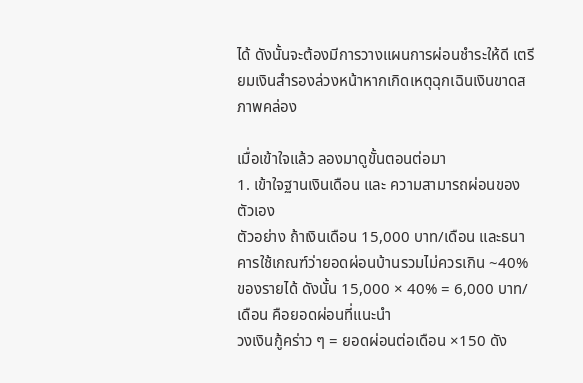ได้ ดังนั้นจะต้องมีการวางแผนการผ่อนชำระให้ดี เตรียมเงินสำรองล่วงหน้าหากเกิดเหตุฉุกเฉินเงินขาดสภาพคล่อง

เมื่อเข้าใจแล้ว ลองมาดูขั้นตอนต่อมา
1. เข้าใจฐานเงินเดือน และ ความสามารถผ่อนของตัวเอง
ตัวอย่าง ถ้าเงินเดือน 15,000 บาท/เดือน และธนาคารใช้เกณฑ์ว่ายอดผ่อนบ้านรวมไม่ควรเกิน ~40% ของรายได้ ดังนั้น 15,000 × 40% = 6,000 บาท/เดือน คือยอดผ่อนที่แนะนำ
วงเงินกู้คร่าว ๆ = ยอดผ่อนต่อเดือน ×150 ดัง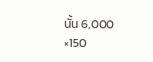นั้น 6,000 ×150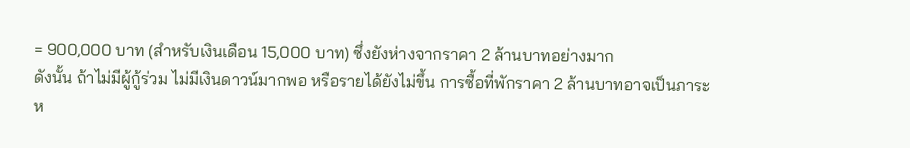= 900,000 บาท (สำหรับเงินเดือน 15,000 บาท) ซึ่งยังห่างจากราคา 2 ล้านบาทอย่างมาก
ดังนั้น ถ้าไม่มีผู้กู้ร่วม ไม่มีเงินดาวน์มากพอ หรือรายได้ยังไม่ขึ้น การซื้อที่พักราคา 2 ล้านบาทอาจเป็นภาระห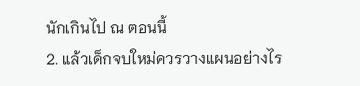นักเกินไป ณ ตอนนี้
2. แล้วเด็กจบใหม่ควรวางแผนอย่างไร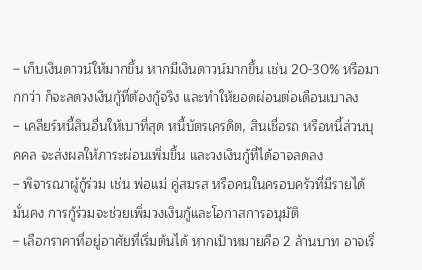– เก็บเงินดาวน์ให้มากขึ้น หากมีเงินดาวน์มากขึ้น เช่น 20-30% หรือมากกว่า ก็จะลดวงเงินกู้ที่ต้องกู้จริง และทำให้ยอดผ่อนต่อเดือนเบาลง
– เคลียร์หนี้สินอื่นให้เบาที่สุด หนี้บัตรเครดิต, สินเชื่อรถ หรือหนี้ส่วนบุคคล จะส่งผลให้ภาระผ่อนเพิ่มขึ้น และวงเงินกู้ที่ได้อาจลดลง
– พิจารณาผู้กู้ร่วม เช่น พ่อแม่ คู่สมรส หรือคนในครอบครัวที่มีรายได้มั่นคง การกู้ร่วมจะช่วยเพิ่มวงเงินกู้และโอกาสการอนุมัติ
– เลือกราคาที่อยู่อาศัยที่เริ่มต้นได้ หากเป้าหมายคือ 2 ล้านบาท อาจเริ่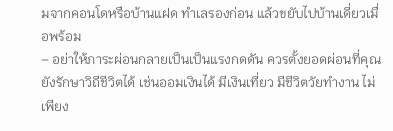มจากคอนโดหรือบ้านแฝด ทำเลรองก่อน แล้วขยับไปบ้านเดี่ยวเมื่อพร้อม
– อย่าให้ภาระผ่อนกลายเป็นเป็นแรงกดดัน ควรตั้งยอดผ่อนที่คุณยังรักษาวิถีชีวิตได้ เช่นออมเงินได้ มีเงินเที่ยว มีชีวิตวัยทำงาน ไม่เพียง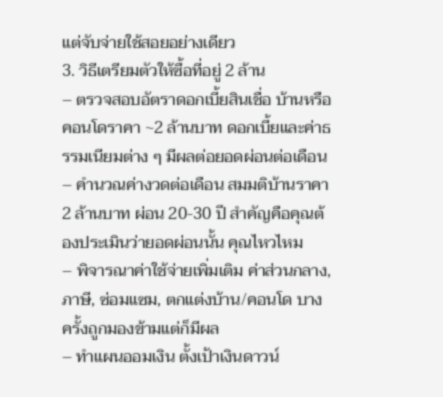แต่จับจ่ายใช้สอยอย่างเดียว
3. วิธีเตรียมตัวให้ซื้อที่อยู่ 2 ล้าน
– ตรวจสอบอัตราดอกเบี้ยสินเชื่อ บ้านหรือคอนโดราคา ~2 ล้านบาท ดอกเบี้ยและค่าธรรมเนียมต่าง ๆ มีผลต่อยอดผ่อนต่อเดือน
– คำนวณค่างวดต่อเดือน สมมติบ้านราคา 2 ล้านบาท ผ่อน 20-30 ปี สำคัญคือคุณต้องประเมินว่ายอดผ่อนนั้น คุณไหวไหม
– พิจารณาค่าใช้จ่ายเพิ่มเติม ค่าส่วนกลาง, ภาษี, ซ่อมแซม, ตกแต่งบ้าน/คอนโด บางครั้งถูกมองข้ามแต่ก็มีผล
– ทำแผนออมเงิน ตั้งเป้าเงินดาวน์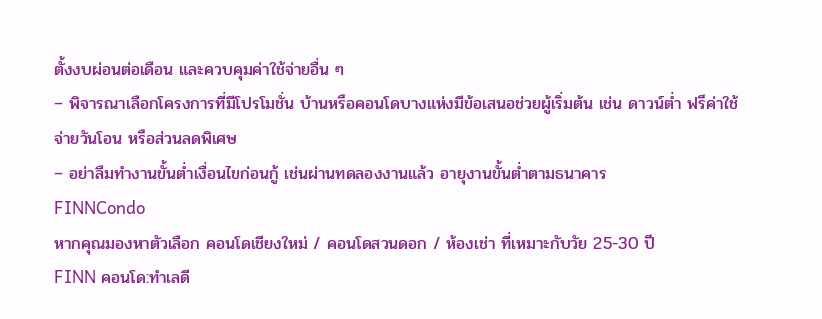ตั้งงบผ่อนต่อเดือน และควบคุมค่าใช้จ่ายอื่น ๆ
– พิจารณาเลือกโครงการที่มีโปรโมชั่น บ้านหรือคอนโดบางแห่งมีข้อเสนอช่วยผู้เริ่มต้น เช่น ดาวน์ต่ำ ฟรีค่าใช้จ่ายวันโอน หรือส่วนลดพิเศษ
– อย่าลืมทำงานขั้นต่ำเงื่อนไขก่อนกู้ เช่นผ่านทดลองงานแล้ว อายุงานขั้นต่ำตามธนาคาร
FINNCondo
หากคุณมองหาตัวเลือก คอนโดเชียงใหม่ / คอนโดสวนดอก / ห้องเช่า ที่เหมาะกับวัย 25-30 ปี
FINN คอนโด:ทำเลดี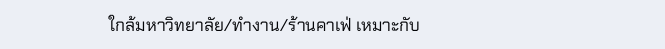ใกล้มหาวิทยาลัย/ทำงาน/ร้านคาเฟ่ เหมาะกับ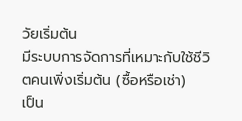วัยเริ่มต้น
มีระบบการจัดการที่เหมาะกับใช้ชีวิตคนเพิ่งเริ่มต้น (ซื้อหรือเช่า)
เป็น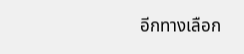อีกทางเลือก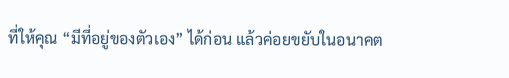ที่ให้คุณ “มีที่อยู่ของตัวเอง” ได้ก่อน แล้วค่อยขยับในอนาคต